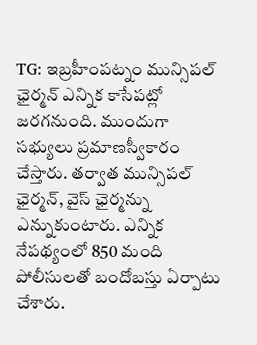TG: ఇబ్రహీంపట్నం మున్సిపల్ ఛైర్మన్ ఎన్నిక కాసేపట్లో జరగనుంది. ముందుగా సభ్యులు ప్రమాణస్వీకారం చేస్తారు. తర్వాత మున్సిపల్ ఛైర్మన్, వైస్ ఛైర్మన్ను ఎన్నుకుంటారు. ఎన్నిక నేపథ్యంలో 850 మంది పోలీసులతో బందోబస్తు ఏర్పాటు చేశారు.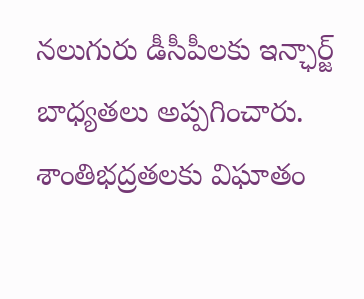నలుగురు డీసీపీలకు ఇన్ఛార్జ్ బాధ్యతలు అప్పగించారు. శాంతిభద్రతలకు విఘాతం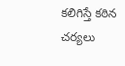కలిగిస్తే కఠిన చర్యలు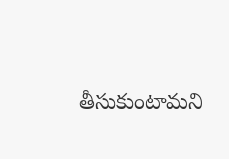తీసుకుంటామని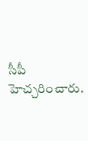సీపీ హెచ్చరించారు.